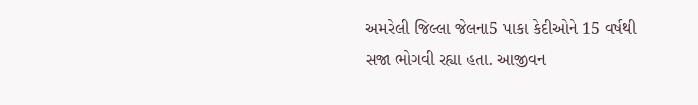અમરેલી જિલ્લા જેલના5 પાકા કેદીઓને 15 વર્ષથી સજા ભોગવી રહ્યા હતા. આજીવન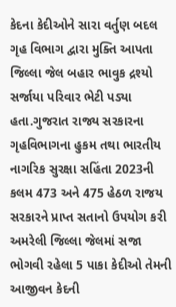કેદના કેદીઓને સારા વર્તુણ બદલ ગૃહ વિભાગ દ્વારા મુક્તિ આપતા જિલ્લા જેલ બહાર ભાવુક દ્રશ્યો સર્જાયા પરિવાર ભેટી પડ્યા હતા.ગુજરાત રાજ્ય સરકારના ગૃહવિભાગના હુકમ તથા ભારતીય નાગરિક સુરક્ષા સહિંતા 2023ની કલમ 473 અને 475 હેઠળ રાજય સરકારને પ્રાપ્ત સતાનો ઉપયોગ કરી અમરેલી જિલ્લા જેલમાં સજા ભોગવી રહેલા 5 પાકા કેદીઓ તેમની આજીવન કેદની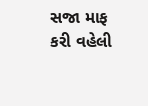સજા માફ કરી વહેલી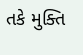તકે મુક્તિ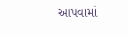આપવામાં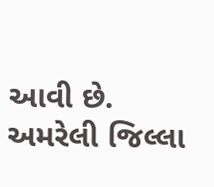આવી છે.
અમરેલી જિલ્લા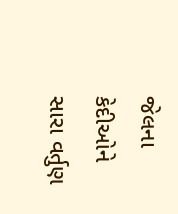જેલના કેદીઓને સારા વર્તુણ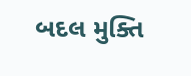બદલ મુક્તિ